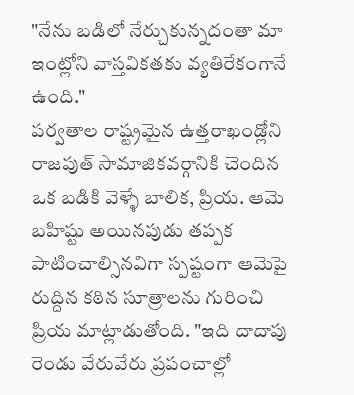"నేను బడిలో నేర్చుకున్నదంతా మా ఇంట్లోని వాస్తవికతకు వ్యతిరేకంగానే ఉంది."
పర్వతాల రాష్ట్రమైన ఉత్తరాఖండ్లోని రాజపుత్ సామాజికవర్గానికి చెందిన ఒక బడికి వెళ్ళే బాలిక, ప్రియ. ఆమె బహిష్టు అయినపుడు తప్పక పాటించాల్సినవిగా స్పష్టంగా ఆమెపై రుద్దిన కఠిన సూత్రాలను గురించి ప్రియ మాట్లాడుతోంది. "ఇది దాదాపు రెండు వేరువేరు ప్రపంచాల్లో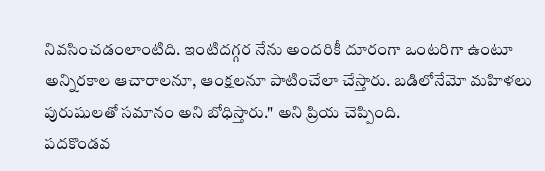నివసించడంలాంటిది. ఇంటిదగ్గర నేను అందరికీ దూరంగా ఒంటరిగా ఉంటూ అన్నిరకాల ఆచారాలనూ, ఆంక్షలనూ పాటించేలా చేస్తారు. బడిలోనేమో మహిళలు పురుషులతో సమానం అని బోధిస్తారు." అని ప్రియ చెప్పింది.
పదకొండవ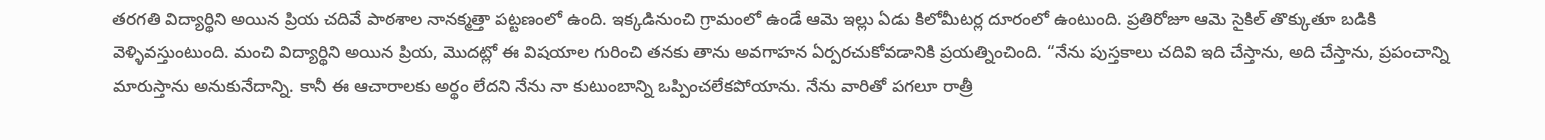తరగతి విద్యార్థిని అయిన ప్రియ చదివే పాఠశాల నానక్మత్తా పట్టణంలో ఉంది. ఇక్కడినుంచి గ్రామంలో ఉండే ఆమె ఇల్లు ఏడు కిలోమీటర్ల దూరంలో ఉంటుంది. ప్రతిరోజూ ఆమె సైకిల్ తొక్కుతూ బడికి వెళ్ళివస్తుంటుంది. మంచి విద్యార్థిని అయిన ప్రియ, మొదట్లో ఈ విషయాల గురించి తనకు తాను అవగాహన ఏర్పరచుకోవడానికి ప్రయత్నించింది. “నేను పుస్తకాలు చదివి ఇది చేస్తాను, అది చేస్తాను, ప్రపంచాన్ని మారుస్తాను అనుకునేదాన్ని. కానీ ఈ ఆచారాలకు అర్థం లేదని నేను నా కుటుంబాన్ని ఒప్పించలేకపోయాను. నేను వారితో పగలూ రాత్రీ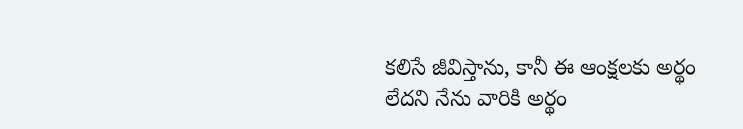కలిసే జీవిస్తాను, కానీ ఈ ఆంక్షలకు అర్థం లేదని నేను వారికి అర్థం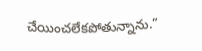చేయించలేకపోతున్నాను.”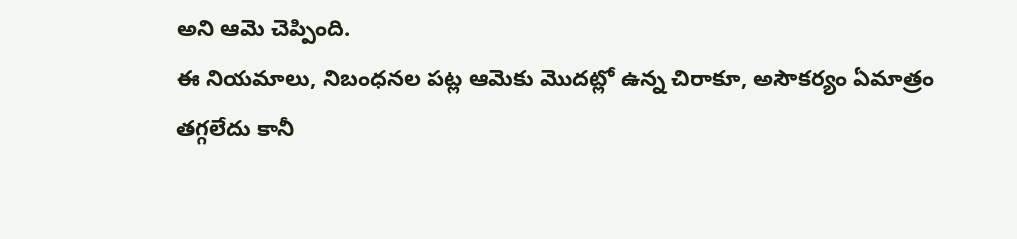అని ఆమె చెప్పింది.
ఈ నియమాలు, నిబంధనల పట్ల ఆమెకు మొదట్లో ఉన్న చిరాకూ, అసౌకర్యం ఏమాత్రం తగ్గలేదు కానీ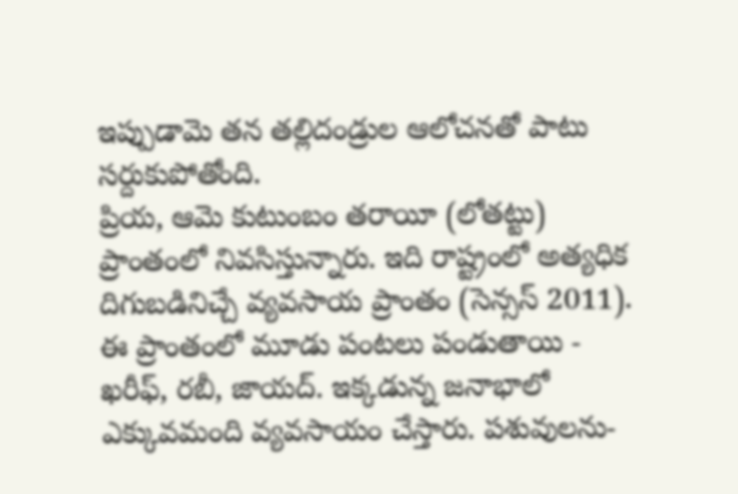ఇప్పుడామె తన తల్లిదండ్రుల ఆలోచనతో పాటు సర్దుకుపోతోంది.
ప్రియ, ఆమె కుటుంబం తరాయీ (లోతట్టు) ప్రాంతంలో నివసిస్తున్నారు. ఇది రాష్ట్రంలో అత్యధిక దిగుబడినిచ్చే వ్యవసాయ ప్రాంతం (సెన్సస్ 2011). ఈ ప్రాంతంలో మూడు పంటలు పండుతాయి - ఖరీఫ్, రబీ, జాయద్. ఇక్కడున్న జనాభాలో ఎక్కువమంది వ్యవసాయం చేస్తారు. పశువులను-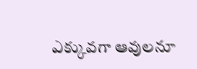ఎక్కువగా ఆవులనూ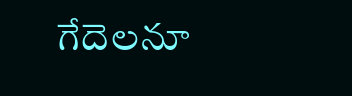గేదెలనూ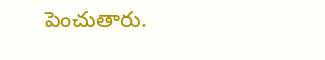పెంచుతారు.